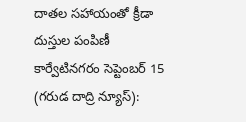దాతల సహాయంతో క్రీడా దుస్తుల పంపిణీ
కార్వేటినగరం సెప్టెంబర్ 15 (గరుడ దాద్రి న్యూస్):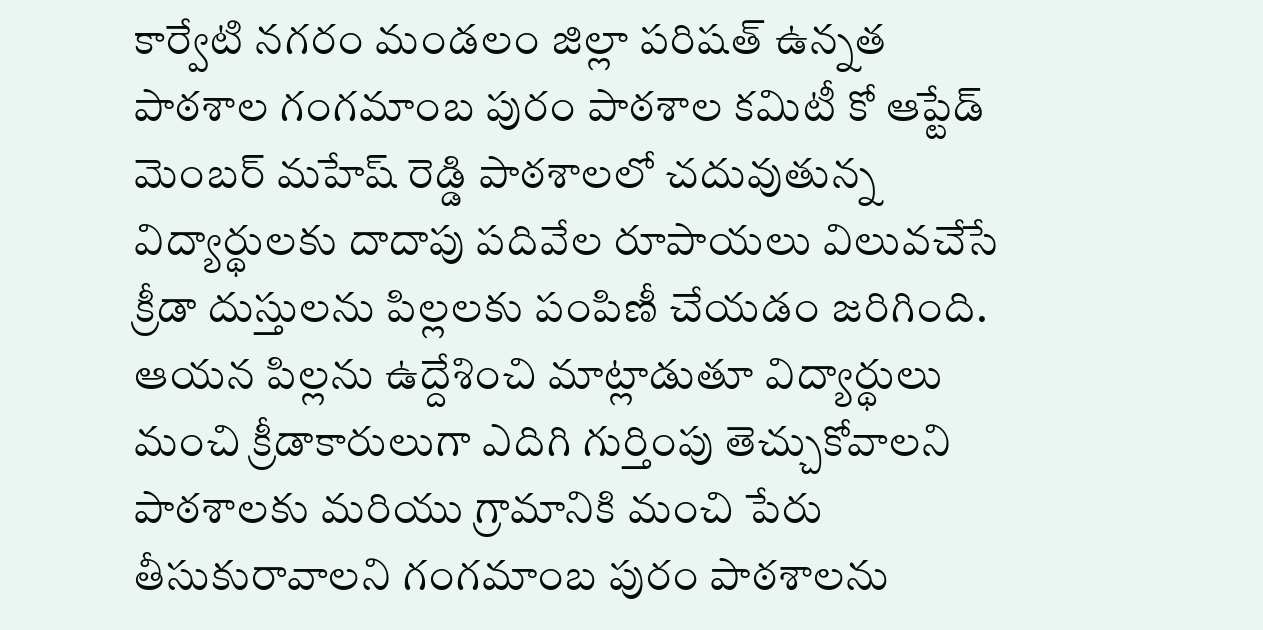కార్వేటి నగరం మండలం జిల్లా పరిషత్ ఉన్నత పాఠశాల గంగమాంబ పురం పాఠశాల కమిటీ కో ఆప్టేడ్ మెంబర్ మహేష్ రెడ్డి పాఠశాలలో చదువుతున్న విద్యార్థులకు దాదాపు పదివేల రూపాయలు విలువచేసే క్రీడా దుస్తులను పిల్లలకు పంపిణీ చేయడం జరిగింది. ఆయన పిల్లను ఉద్దేశించి మాట్లాడుతూ విద్యార్థులు మంచి క్రీడాకారులుగా ఎదిగి గుర్తింపు తెచ్చుకోవాలని పాఠశాలకు మరియు గ్రామానికి మంచి పేరు తీసుకురావాలని గంగమాంబ పురం పాఠశాలను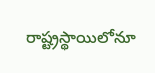రాష్ట్రస్థాయిలోనూ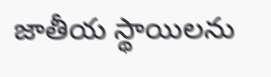జాతీయ స్థాయిలను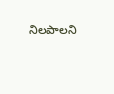నిలపాలని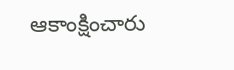ఆకాంక్షించారు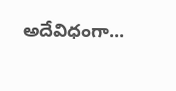అదేవిధంగా...